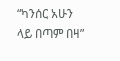“ካንሰር አሁን ላይ በጣም በዛ”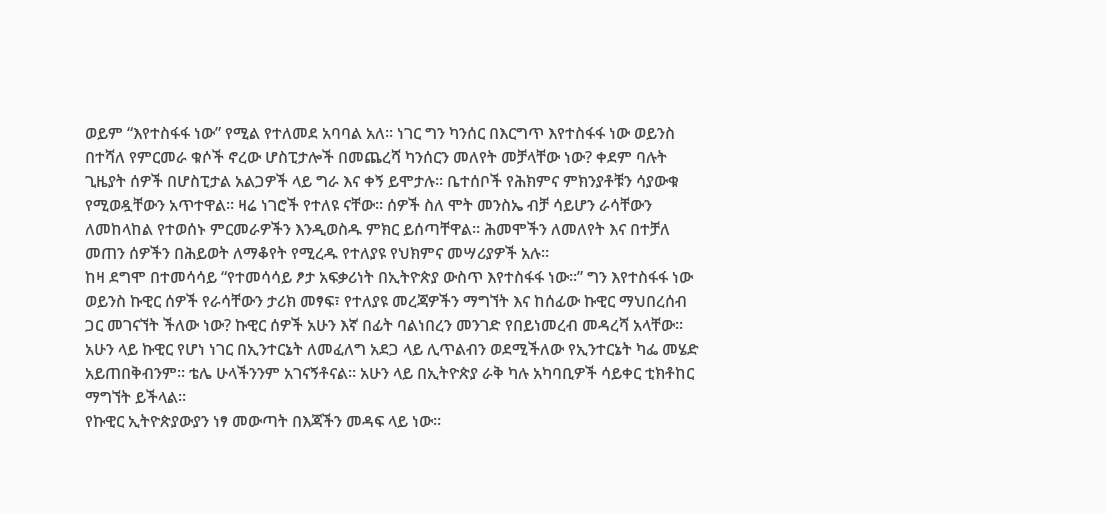ወይም “እየተስፋፋ ነው” የሚል የተለመደ አባባል አለ። ነገር ግን ካንሰር በእርግጥ እየተስፋፋ ነው ወይንስ በተሻለ የምርመራ ቁሶች ኖረው ሆስፒታሎች በመጨረሻ ካንሰርን መለየት መቻላቸው ነው? ቀደም ባሉት ጊዜያት ሰዎች በሆስፒታል አልጋዎች ላይ ግራ እና ቀኝ ይሞታሉ። ቤተሰቦች የሕክምና ምክንያቶቹን ሳያውቁ የሚወዷቸውን አጥተዋል። ዛሬ ነገሮች የተለዩ ናቸው። ሰዎች ስለ ሞት መንስኤ ብቻ ሳይሆን ራሳቸውን ለመከላከል የተወሰኑ ምርመራዎችን እንዲወስዱ ምክር ይሰጣቸዋል። ሕመሞችን ለመለየት እና በተቻለ መጠን ሰዎችን በሕይወት ለማቆየት የሚረዱ የተለያዩ የህክምና መሣሪያዎች አሉ።
ከዛ ደግሞ በተመሳሳይ “የተመሳሳይ ፆታ አፍቃሪነት በኢትዮጵያ ውስጥ እየተስፋፋ ነው።” ግን እየተስፋፋ ነው ወይንስ ኩዊር ሰዎች የራሳቸውን ታሪክ መፃፍ፣ የተለያዩ መረጃዎችን ማግኘት እና ከሰፊው ኩዊር ማህበረሰብ ጋር መገናኘት ችለው ነው? ኩዊር ሰዎች አሁን እኛ በፊት ባልነበረን መንገድ የበይነመረብ መዳረሻ አላቸው። አሁን ላይ ኩዊር የሆነ ነገር በኢንተርኔት ለመፈለግ አደጋ ላይ ሊጥልብን ወደሚችለው የኢንተርኔት ካፌ መሄድ አይጠበቅብንም። ቴሌ ሁላችንንም አገናኝቶናል። አሁን ላይ በኢትዮጵያ ራቅ ካሉ አካባቢዎች ሳይቀር ቲክቶከር ማግኘት ይችላል።
የኩዊር ኢትዮጵያውያን ነፃ መውጣት በእጃችን መዳፍ ላይ ነው።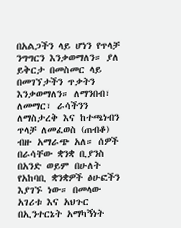በአልጋችን ላይ ሆነን የጥላቻ ንግግርን እንቃወማለን። ያለ ይቅርታ በመስመር ላይ በመገኘታችን ጥቃትን እንቃወማለን። ለማንበብ፣ ለመማር፣ ራሳችንን ለማስታረቅ እና ከተጫነብን ጥላቻ ለመፈወስ (ጠብቆ) ብዙ አማራጭ አለ። ሰዎች በራሳቸው ቋንቋ ቢያንስ በአንድ ወይም በሁለት የአከባቢ ቋንቋዎች ፅሁፎችን እያገኙ ነው። በመላው አገሪቱ እና አህጉር በኢንተርኔት አማካኝነት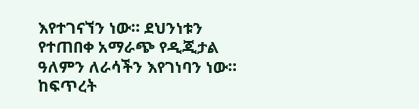እየተገናኘን ነው። ደህንነቱን የተጠበቀ አማራጭ የዲጂታል ዓለምን ለራሳችን እየገነባን ነው።
ከፍጥረት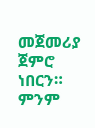መጀመሪያ ጀምሮ ነበርን። ምንም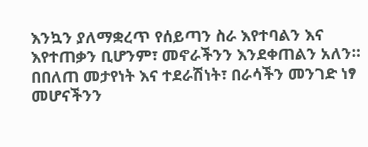እንኳን ያለማቋረጥ የሰይጣን ስራ እየተባልን እና እየተጠቃን ቢሆንም፣ መኖራችንን እንደቀጠልን አለን። በበለጠ መታየነት እና ተደራሽነት፣ በራሳችን መንገድ ነፃ መሆናችንን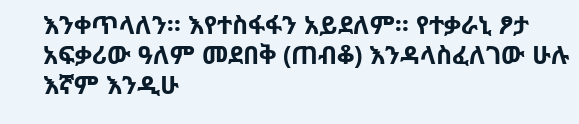እንቀጥላለን። እየተስፋፋን አይደለም። የተቃራኒ ፆታ አፍቃሪው ዓለም መደበቅ (ጠብቆ) እንዳላስፈለገው ሁሉ እኛም እንዲሁ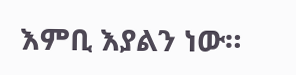እምቢ እያልን ነው።